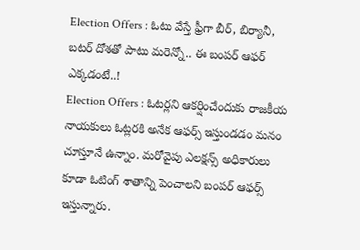Election Offers : ఓటు వేస్తే ఫ్రీగా బీర్, బిర్యానీ, బటర్ దోశతో పాటు మరెన్నో.. ఈ బంపర్ ఆఫర్ ఎక్కడంటే..!
Election Offers : ఓటర్లని ఆకర్షించేందుకు రాజకీయ నాయకులు ఓట్లరకి అనేక ఆఫర్స్ ఇస్తుండడం మనం చూస్తూనే ఉన్నాం. మరోవైపు ఎలక్షన్స్ అధికారులు కూడా ఓటింగ్ శాతాన్ని పెంచాలని బంపర్ ఆఫర్స్ ఇస్తున్నారు.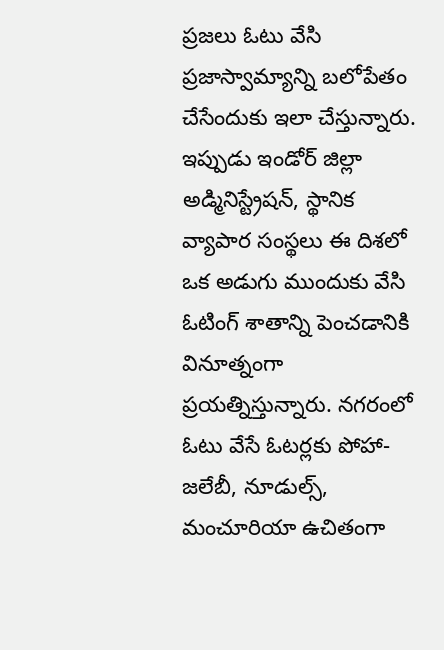ప్రజలు ఓటు వేసి ప్రజాస్వామ్యాన్ని బలోపేతం చేసేందుకు ఇలా చేస్తున్నారు. ఇప్పుడు ఇండోర్ జిల్లా అడ్మినిస్ట్రేషన్, స్థానిక వ్యాపార సంస్థలు ఈ దిశలో ఒక అడుగు ముందుకు వేసి ఓటింగ్ శాతాన్ని పెంచడానికి వినూత్నంగా ప్రయత్నిస్తున్నారు. నగరంలో ఓటు వేసే ఓటర్లకు పోహా-జలేబీ, నూడుల్స్, మంచూరియా ఉచితంగా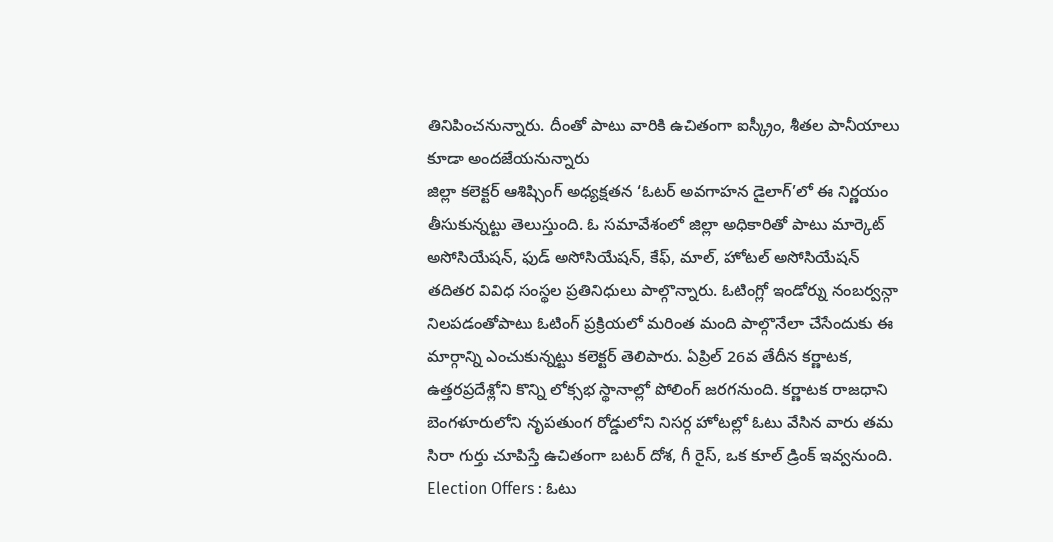తినిపించనున్నారు. దీంతో పాటు వారికి ఉచితంగా ఐస్క్రీం, శీతల పానీయాలు కూడా అందజేయనున్నారు
జిల్లా కలెక్టర్ ఆశిష్సింగ్ అధ్యక్షతన ‘ఓటర్ అవగాహన డైలాగ్’లో ఈ నిర్ణయం తీసుకున్నట్టు తెలుస్తుంది. ఓ సమావేశంలో జిల్లా అధికారితో పాటు మార్కెట్ అసోసియేషన్, ఫుడ్ అసోసియేషన్, కేఫ్, మాల్, హోటల్ అసోసియేషన్ తదితర వివిధ సంస్థల ప్రతినిధులు పాల్గొన్నారు. ఓటింగ్లో ఇండోర్ను నంబర్వన్గా నిలపడంతోపాటు ఓటింగ్ ప్రక్రియలో మరింత మంది పాల్గొనేలా చేసేందుకు ఈ మార్గాన్ని ఎంచుకున్నట్టు కలెక్టర్ తెలిపారు. ఏప్రిల్ 26వ తేదీన కర్ణాటక, ఉత్తరప్రదేశ్లోని కొన్ని లోక్సభ స్థానాల్లో పోలింగ్ జరగనుంది. కర్ణాటక రాజధాని బెంగళూరులోని నృపతుంగ రోడ్డులోని నిసర్గ హోటల్లో ఓటు వేసిన వారు తమ సిరా గుర్తు చూపిస్తే ఉచితంగా బటర్ దోశ, గీ రైస్, ఒక కూల్ డ్రింక్ ఇవ్వనుంది.
Election Offers : ఓటు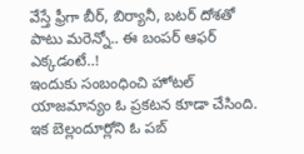వేస్తే ఫ్రీగా బీర్, బిర్యానీ, బటర్ దోశతో పాటు మరెన్నో.. ఈ బంపర్ ఆఫర్ ఎక్కడంటే..!
ఇందుకు సంబంధించి హోటల్ యాజమాన్యం ఓ ప్రకటన కూడా చేసింది. ఇక బెల్లందూర్లోని ఓ పబ్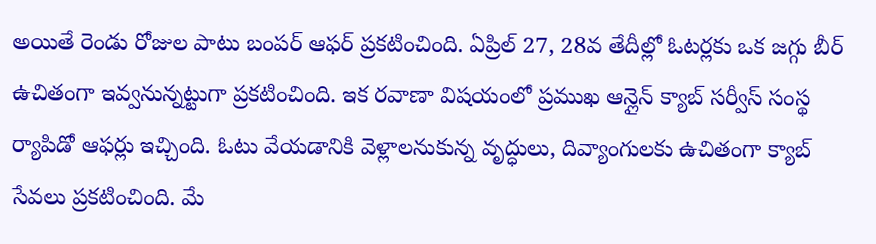అయితే రెండు రోజుల పాటు బంపర్ ఆఫర్ ప్రకటించింది. ఏప్రిల్ 27, 28వ తేదీల్లో ఓటర్లకు ఒక జగ్గు బీర్ ఉచితంగా ఇవ్వనున్నట్టుగా ప్రకటించింది. ఇక రవాణా విషయంలో ప్రముఖ ఆన్లైన్ క్యాబ్ సర్వీస్ సంస్థ ర్యాపిడో ఆఫర్లు ఇచ్చింది. ఓటు వేయడానికి వెళ్లాలనుకున్న వృద్ధులు, దివ్యాంగులకు ఉచితంగా క్యాబ్ సేవలు ప్రకటించింది. మే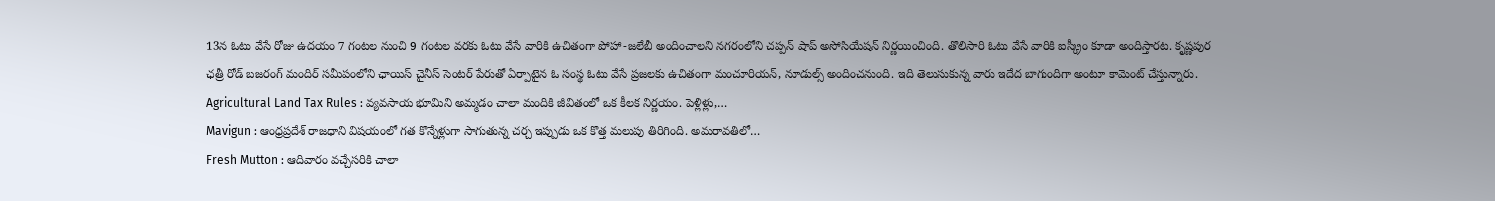13న ఓటు వేసే రోజు ఉదయం 7 గంటల నుంచి 9 గంటల వరకు ఓటు వేసే వారికి ఉచితంగా పోహా-జలేబీ అందించాలని నగరంలోని చప్పన్ షాప్ అసోసియేషన్ నిర్ణయించింది. తొలిసారి ఓటు వేసే వారికి ఐస్క్రీం కూడా అందిస్తారట. కృష్ణపుర ఛత్రీ రోడ్ బజరంగ్ మందిర్ సమీపంలోని ఛాయిస్ చైనీస్ సెంటర్ పేరుతో ఏర్పాటైన ఓ సంస్థ ఓటు వేసే ప్రజలకు ఉచితంగా మంచూరియన్, నూడుల్స్ అందించనుంది. ఇది తెలుసుకున్న వారు ఇదేద బాగుందిగా అంటూ కామెంట్ చేస్తున్నారు.
Agricultural Land Tax Rules : వ్యవసాయ భూమిని అమ్మడం చాలా మందికి జీవితంలో ఒక కీలక నిర్ణయం. పెళ్లిళ్లు,…
Mavigun : ఆంధ్రప్రదేశ్ రాజధాని విషయంలో గత కొన్నేళ్లుగా సాగుతున్న చర్చ ఇప్పుడు ఒక కొత్త మలుపు తిరిగింది. అమరావతిలో…
Fresh Mutton : ఆదివారం వచ్చేసరికి చాలా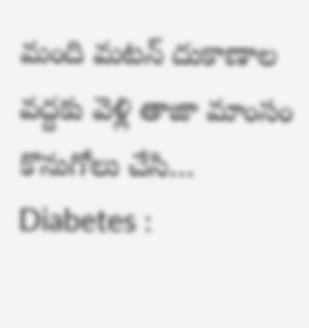మంది మటన్ దుకాణాల వద్దకు వెళ్లి తాజా మాంసం కొనుగోలు చేసి…
Diabetes :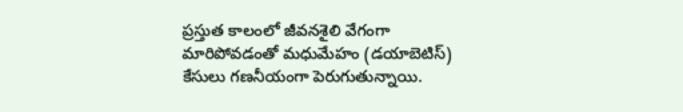ప్రస్తుత కాలంలో జీవనశైలి వేగంగా మారిపోవడంతో మధుమేహం (డయాబెటిస్) కేసులు గణనీయంగా పెరుగుతున్నాయి.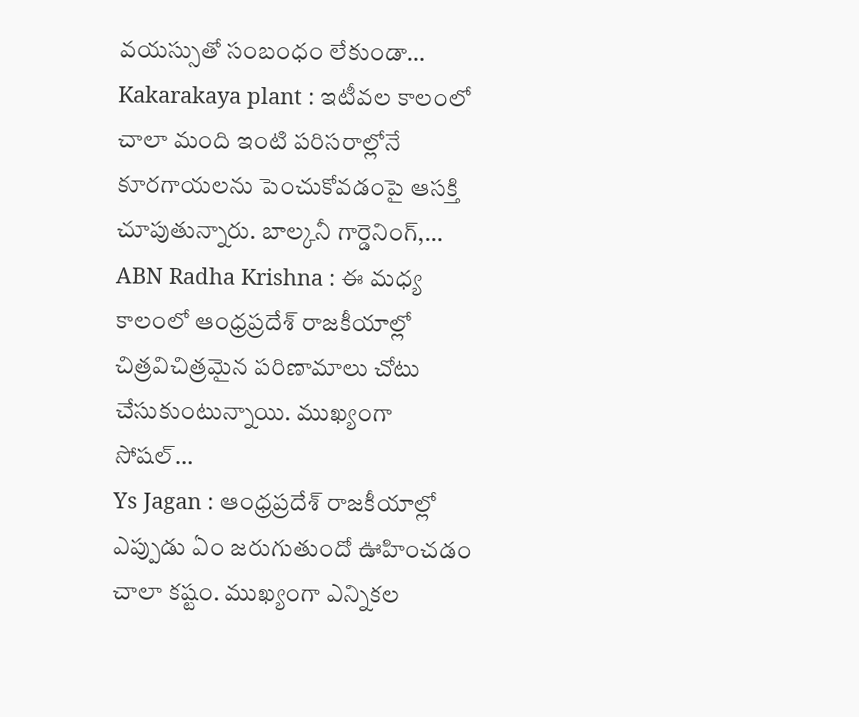వయస్సుతో సంబంధం లేకుండా…
Kakarakaya plant : ఇటీవల కాలంలో చాలా మంది ఇంటి పరిసరాల్లోనే కూరగాయలను పెంచుకోవడంపై ఆసక్తి చూపుతున్నారు. బాల్కనీ గార్డెనింగ్,…
ABN Radha Krishna : ఈ మధ్య కాలంలో ఆంధ్రప్రదేశ్ రాజకీయాల్లో చిత్రవిచిత్రమైన పరిణామాలు చోటు చేసుకుంటున్నాయి. ముఖ్యంగా సోషల్…
Ys Jagan : ఆంధ్రప్రదేశ్ రాజకీయాల్లో ఎప్పుడు ఏం జరుగుతుందో ఊహించడం చాలా కష్టం. ముఖ్యంగా ఎన్నికల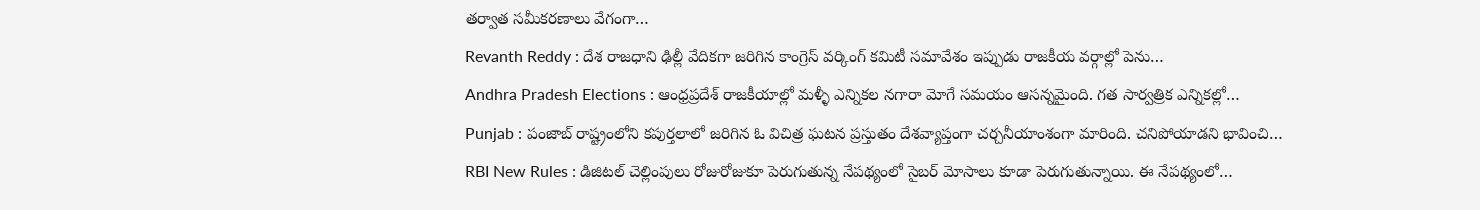తర్వాత సమీకరణాలు వేగంగా…
Revanth Reddy : దేశ రాజధాని ఢిల్లీ వేదికగా జరిగిన కాంగ్రెస్ వర్కింగ్ కమిటీ సమావేశం ఇప్పుడు రాజకీయ వర్గాల్లో పెను…
Andhra Pradesh Elections : ఆంధ్రప్రదేశ్ రాజకీయాల్లో మళ్ళీ ఎన్నికల నగారా మోగే సమయం ఆసన్నమైంది. గత సార్వత్రిక ఎన్నికల్లో…
Punjab : పంజాబ్ రాష్ట్రంలోని కపుర్తలాలో జరిగిన ఓ విచిత్ర ఘటన ప్రస్తుతం దేశవ్యాప్తంగా చర్చనీయాంశంగా మారింది. చనిపోయాడని భావించి…
RBI New Rules : డిజిటల్ చెల్లింపులు రోజురోజుకూ పెరుగుతున్న నేపథ్యంలో సైబర్ మోసాలు కూడా పెరుగుతున్నాయి. ఈ నేపథ్యంలో…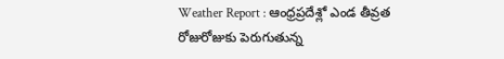Weather Report : ఆంధ్రప్రదేశ్లో ఎండ తీవ్రత రోజురోజుకు పెరుగుతున్న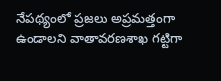నేపథ్యంలో ప్రజలు అప్రమత్తంగా ఉండాలని వాతావరణశాఖ గట్టిగా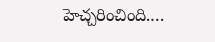హెచ్చరించింది.…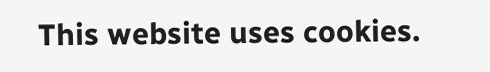This website uses cookies.